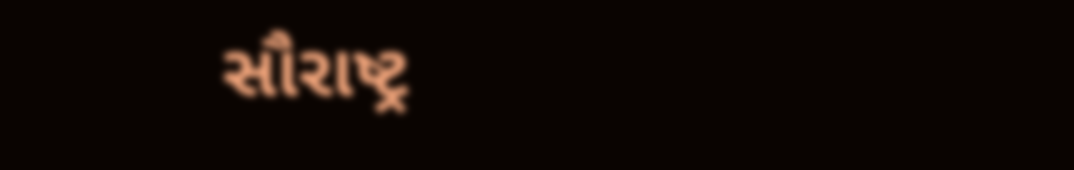સૌરાષ્ટ્ર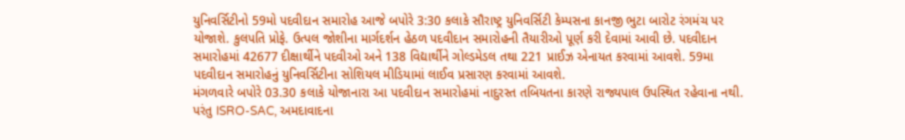યુનિવર્સિટીનો 59મો પદવીદાન સમારોહ આજે બપોરે 3:30 કલાકે સૌરાષ્ટ્ર યુનિવર્સિટી કેમ્પસના કાનજી ભુટા બારોટ રંગમંચ પર યોજાશે. કુલપતિ પ્રોફે. ઉત્પલ જોશીના માર્ગદર્શન હેઠળ પદવીદાન સમારોહની તૈયારીઓ પૂર્ણ કરી દેવામાં આવી છે. પદવીદાન સમારોહમાં 42677 દીક્ષાર્થીને પદવીઓ અને 138 વિદ્યાર્થીને ગોલ્ડમેડલ તથા 221 પ્રાઈઝ એનાયત કરવામાં આવશે. 59મા પદવીદાન સમારોહનું યુનિવર્સિટીના સોશિયલ મીડિયામાં લાઈવ પ્રસારણ કરવામાં આવશે.
મંગળવારે બપોરે 03.30 કલાકે યોજાનારા આ પદવીદાન સમારોહમાં નાદુરસ્ત તબિયતના કારણે રાજ્યપાલ ઉપસ્થિત રહેવાના નથી. પરંતુ ISRO-SAC, અમદાવાદના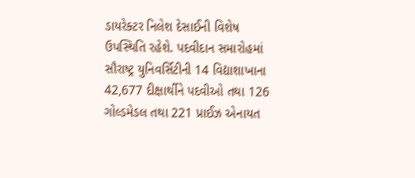ડાયરેક્ટર નિલેશ દેસાઈની વિશેષ ઉપસ્થિતિ રહેશે. પદવીદાન સમારોહમાં સૌરાષ્ટ્ર યુનિવર્સિટીની 14 વિદ્યાશાખાના 42,677 દીક્ષાર્થીને પદવીઓ તથા 126 ગોલ્ડમેડલ તથા 221 પ્રાઈઝ એનાયત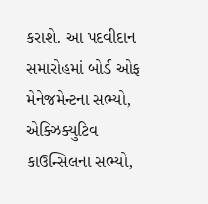કરાશે. આ પદવીદાન સમારોહમાં બોર્ડ ઓફ મેનેજમેન્ટના સભ્યો, એક્ઝિક્યુટિવ કાઉન્સિલના સભ્યો,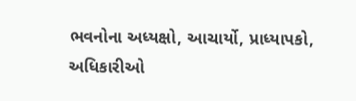ભવનોના અધ્યક્ષો, આચાર્યો, પ્રાધ્યાપકો, અધિકારીઓ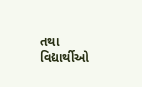તથા વિદ્યાર્થીઓ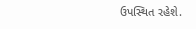ઉપસ્થિત રહેશે.